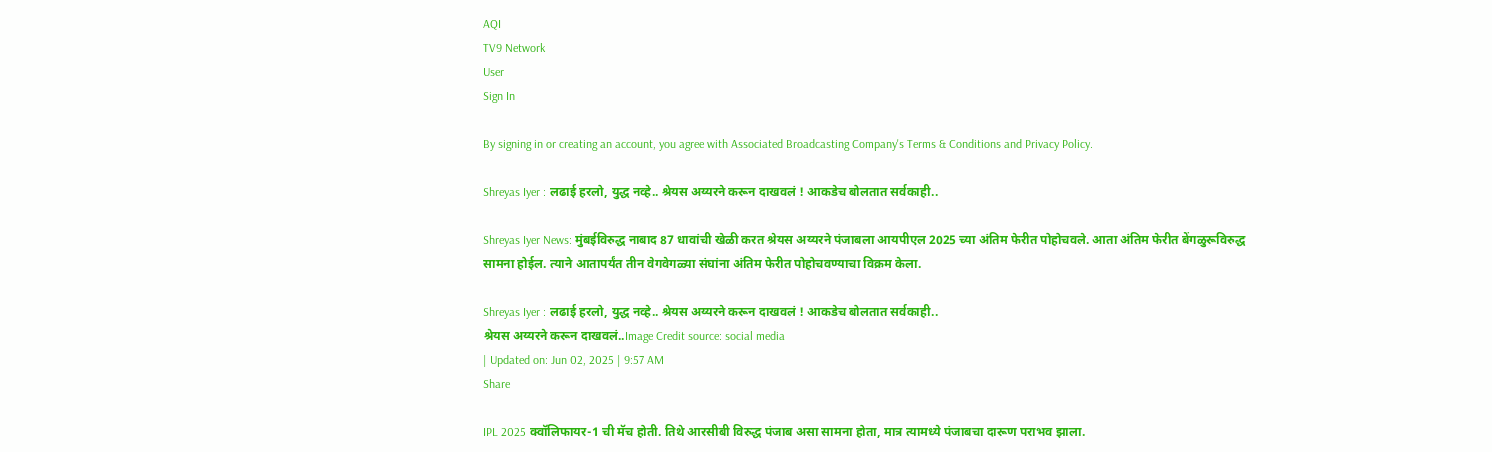AQI
TV9 Network
User
Sign In

By signing in or creating an account, you agree with Associated Broadcasting Company's Terms & Conditions and Privacy Policy.

Shreyas Iyer : लढाई हरलो, युद्ध नव्हे.. श्रेयस अय्यरने करून दाखवलं ! आकडेच बोलतात सर्वकाही..

Shreyas Iyer News: मुंबईविरुद्ध नाबाद 87 धावांची खेळी करत श्रेयस अय्यरने पंजाबला आयपीएल 2025 च्या अंतिम फेरीत पोहोचवले. आता अंतिम फेरीत बेंगळुरूविरुद्ध सामना होईल. त्याने आतापर्यंत तीन वेगवेगळ्या संघांना अंतिम फेरीत पोहोचवण्याचा विक्रम केला.

Shreyas Iyer : लढाई हरलो, युद्ध नव्हे.. श्रेयस अय्यरने करून दाखवलं ! आकडेच बोलतात सर्वकाही..
श्रेयस अय्यरने करून दाखवलं..Image Credit source: social media
| Updated on: Jun 02, 2025 | 9:57 AM
Share

IPL 2025 क्वॉलिफायर-1 ची मॅच होती. तिथे आरसीबी विरुद्ध पंजाब असा सामना होता, मात्र त्यामध्ये पंजाबचा दारूण पराभव झाला.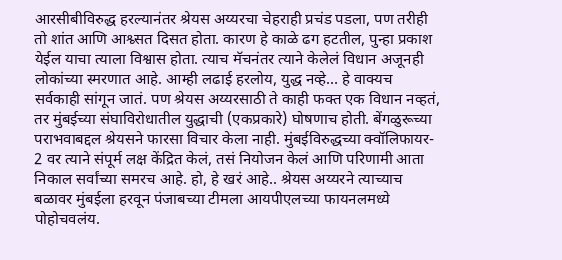आरसीबीविरुद्ध हरल्यानंतर श्रेयस अय्यरचा चेहराही प्रचंड पडला, पण तरीही तो शांत आणि आश्व्सत दिसत होता. कारण हे काळे ढग हटतील, पुन्हा प्रकाश येईल याचा त्याला विश्वास होता. त्याच मॅचनंतर त्याने केलेलं विधान अजूनही लोकांच्या स्मरणात आहे. आम्ही लढाई हरलोय, युद्ध नव्हे… हे वाक्यच सर्वकाही सांगून जातं. पण श्रेयस अय्यरसाठी ते काही फक्त एक विधान नव्हतं, तर मुंबईच्या संघाविरोधातील युद्धाची (एकप्रकारे) घोषणाच होती. बेंगळुरूच्या पराभवाबद्दल श्रेयसने फारसा विचार केला नाही. मुंबईविरुद्धच्या क्वॉलिफायर- 2 वर त्याने संपूर्म लक्ष केंद्रित केलं, तसं नियोजन केलं आणि परिणामी आता निकाल सर्वांच्या समरच आहे. हो, हे खरं आहे.. श्रेयस अय्यरने त्याच्याच बळावर मुंबईला हरवून पंजाबच्या टीमला आयपीएलच्या फायनलमध्ये पोहोचवलंय.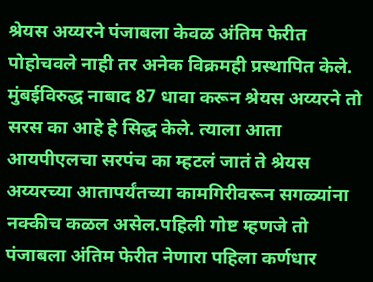श्रेयस अय्यरने पंजाबला केवळ अंतिम फेरीत पोहोचवले नाही तर अनेक विक्रमही प्रस्थापित केले. मुंबईविरुद्ध नाबाद 87 धावा करून श्रेयस अय्यरने तो सरस का आहे हे सिद्ध केले. त्याला आता आयपीएलचा सरपंच का म्हटलं जातं ते श्रेयस अय्यरच्या आतापर्यंतच्या कामगिरीवरून सगळ्यांना नक्कीच कळल असेल.पहिली गोष्ट म्हणजे तो पंजाबला अंतिम फेरीत नेणारा पहिला कर्णधार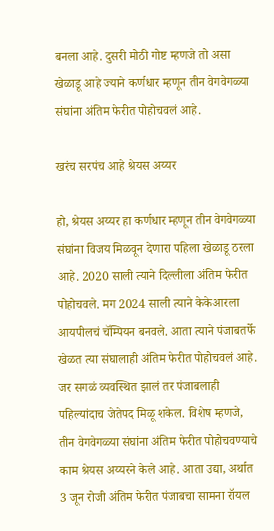बनला आहे. दुसरी मोठी गोष्ट म्हणजे तो असा खेळाडू आहे ज्याने कर्णधार म्हणून तीन वेगवेगळ्या संघांना अंतिम फेरीत पोहोचवलं आहे.

खरंच सरपंच आहे श्रेयस अय्यर

हो, श्रेयस अय्यर हा कर्णधार म्हणून तीन वेगवेगळ्या संघांना विजय मिळवून देणारा पहिला खेळाडू ठरला आहे. 2020 साली त्याने दिल्लीला अंतिम फेरीत पोहोचवले. मग 2024 साली त्याने केकेआरला आयपीलचं चॅम्पियन बनवले. आता त्याने पंजाबतर्फे खेळत त्या संघालाही अंतिम फेरीत पोहोचवलं आहे. जर सगळं व्यवस्थित झालं तर पंजाबलाही पहिल्यांदाच जेतेपद मिळू शकेल. विशेष म्हणजे, तीन वेगवेगळ्या संघांना अंतिम फेरीत पोहोचवण्याचे काम श्रेयस अय्यरने केले आहे. आता उद्या, अर्थात 3 जून रोजी अंतिम फेरीत पंजाबचा सामना रॉयल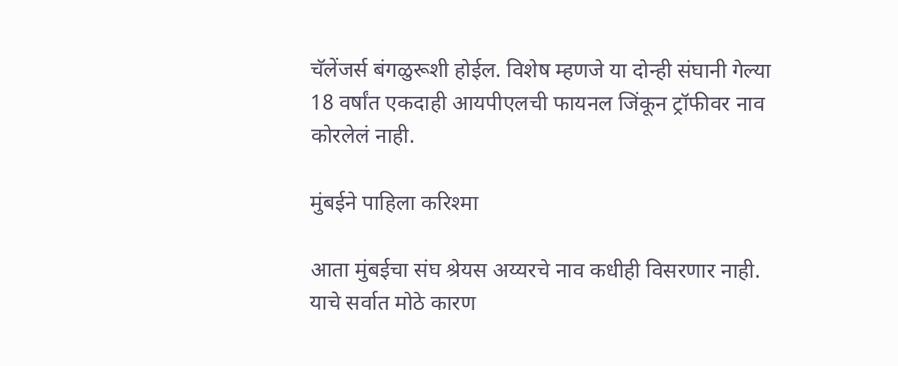चॅलेंजर्स बंगळुरूशी होईल. विशेष म्हणजे या दोन्ही संघानी गेल्या 18 वर्षांत एकदाही आयपीएलची फायनल जिंकून ट्रॉफीवर नाव कोरलेलं नाही.

मुंबईने पाहिला करिश्मा

आता मुंबईचा संघ श्रेयस अय्यरचे नाव कधीही विसरणार नाही. याचे सर्वात मोठे कारण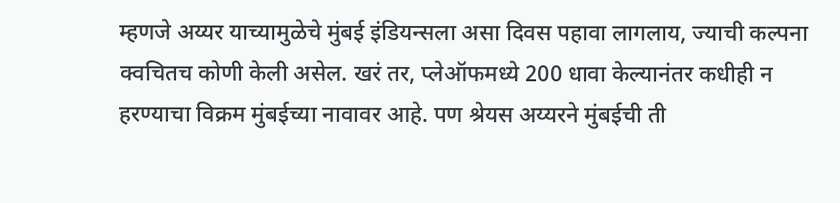म्हणजे अय्यर याच्यामुळेचे मुंबई इंडियन्सला असा दिवस पहावा लागलाय, ज्याची कल्पना क्वचितच कोणी केली असेल. खरं तर, प्लेऑफमध्ये 200 धावा केल्यानंतर कधीही न हरण्याचा विक्रम मुंबईच्या नावावर आहे. पण श्रेयस अय्यरने मुंबईची ती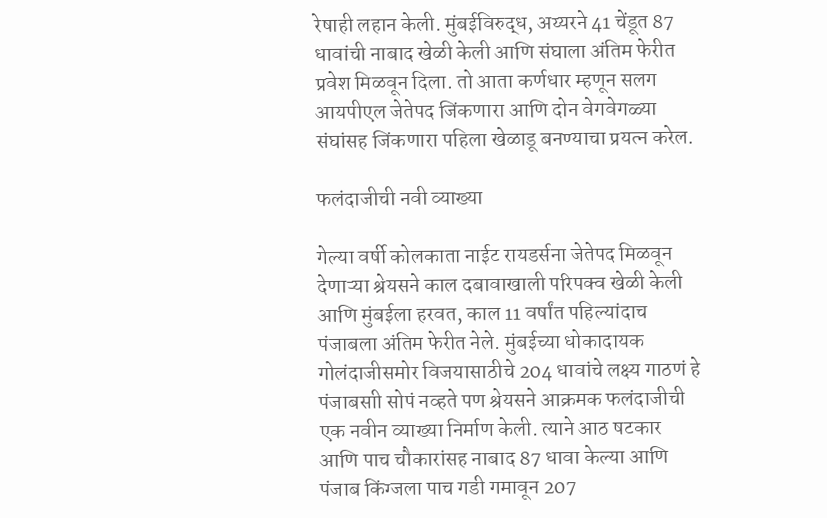रेषाही लहान केली. मुंबईविरुद्ध, अय्यरने 41 चेंडूत 87 धावांची नाबाद खेळी केली आणि संघाला अंतिम फेरीत प्रवेश मिळवून दिला. तो आता कर्णधार म्हणून सलग आयपीएल जेतेपद जिंकणारा आणि दोन वेगवेगळ्या संघांसह जिंकणारा पहिला खेळाडू बनण्याचा प्रयत्न करेल.

फलंदाजीची नवी व्याख्या

गेल्या वर्षी कोलकाता नाईट रायडर्सना जेतेपद मिळवून देणाऱ्या श्रेयसने काल दबावाखाली परिपक्व खेळी केली आणि मुंबईला हरवत, काल 11 वर्षांत पहिल्यांदाच पंजाबला अंतिम फेरीत नेले. मुंबईच्या धोकादायक गोलंदाजीसमोर विजयासाठीचे 204 धावांचे लक्ष्य गाठणं हे पंजाबसाी सोपं नव्हते पण श्रेयसने आक्रमक फलंदाजीची एक नवीन व्याख्या निर्माण केली. त्याने आठ षटकार आणि पाच चौकारांसह नाबाद 87 धावा केल्या आणि पंजाब किंग्जला पाच गडी गमावून 207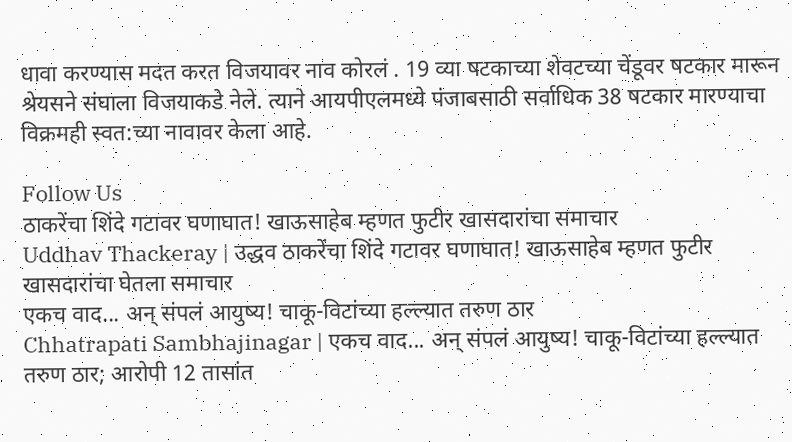धावा करण्यास मदत करत विजयावर नाव कोरलं . 19 व्या षटकाच्या शेवटच्या चेंडूवर षटकार मारून श्रेयसने संघाला विजयाकडे नेले. त्याने आयपीएलमध्ये पंजाबसाठी सर्वाधिक 38 षटकार मारण्याचा विक्रमही स्वत:च्या नावावर केला आहे.

Follow Us
ठाकरेंचा शिंदे गटावर घणाघात! खाऊसाहेब म्हणत फुटीर खासदारांचा समाचार
Uddhav Thackeray | उद्धव ठाकरेंचा शिंदे गटावर घणाघात! खाऊसाहेब म्हणत फुटीर खासदारांचा घेतला समाचार
एकच वाद... अन् संपलं आयुष्य! चाकू-विटांच्या हल्ल्यात तरुण ठार
Chhatrapati Sambhajinagar | एकच वाद... अन् संपलं आयुष्य! चाकू-विटांच्या हल्ल्यात तरुण ठार; आरोपी 12 तासांत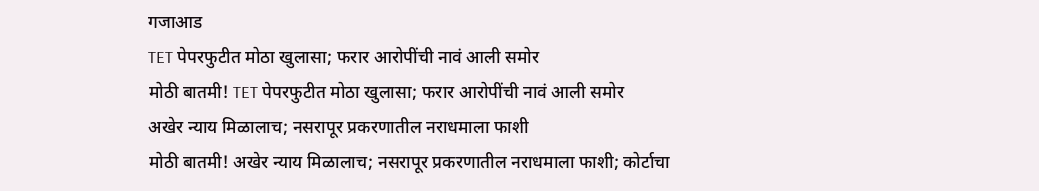गजाआड
TET पेपरफुटीत मोठा खुलासा; फरार आरोपींची नावं आली समोर
मोठी बातमी! TET पेपरफुटीत मोठा खुलासा; फरार आरोपींची नावं आली समोर
अखेर न्याय मिळालाच; नसरापूर प्रकरणातील नराधमाला फाशी
मोठी बातमी! अखेर न्याय मिळालाच; नसरापूर प्रकरणातील नराधमाला फाशी; कोर्टाचा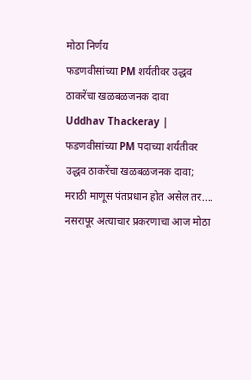मोठा निर्णय
फडणवीसांच्या PM शर्यतीवर उद्धव ठाकरेंचा खळबळजनक दावा
Uddhav Thackeray | फडणवीसांच्या PM पदाच्या शर्यतीवर उद्धव ठाकरेंचा खळबळजनक दावा; मराठी माणूस पंतप्रधान होत असेल तर....
नसरापूर अत्याचार प्रकरणाचा आज मोठा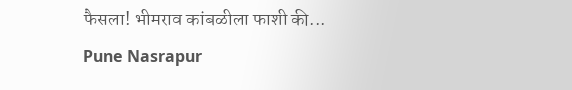फैसला! भीमराव कांबळीला फाशी की...
Pune Nasrapur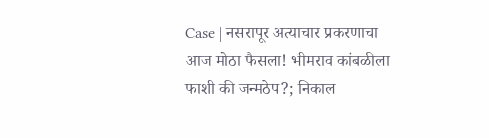Case | नसरापूर अत्याचार प्रकरणाचा आज मोठा फैसला! भीमराव कांबळीला फाशी की जन्मठेप?; निकाल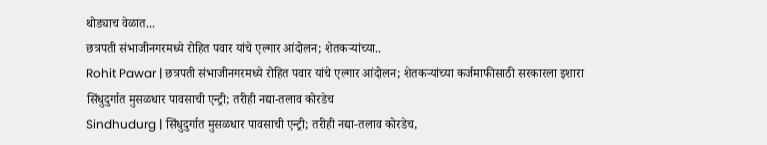थोड्याच वेळात...
छत्रपती संभाजीनगरमध्ये रोहित पवार यांचे एल्गार आंदोलन; शेतकऱ्यांच्या..
Rohit Pawar | छत्रपती संभाजीनगरमध्ये रोहित पवार यांचे एल्गार आंदोलन; शेतकऱ्यांच्या कर्जमाफीसाठी सरकारला इशारा
सिंधुदुर्गात मुसळधार पावसाची एन्ट्री; तरीही नद्या-तलाव कोरडेच
Sindhudurg | सिंधुदुर्गात मुसळधार पावसाची एन्ट्री; तरीही नद्या-तलाव कोरडेच,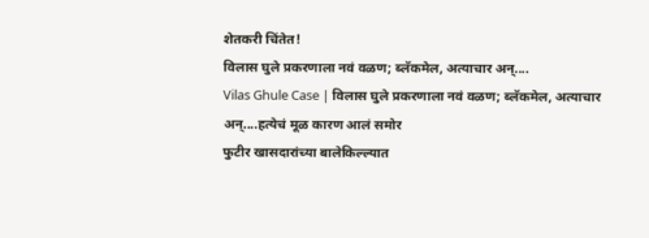शेतकरी चिंतेत!
विलास घुले प्रकरणाला नवं वळण; ब्लॅकमेल, अत्याचार अन्....
Vilas Ghule Case | विलास घुले प्रकरणाला नवं वळण; ब्लॅकमेल, अत्याचार अन्....हत्येचं मूळ कारण आलं समोर
फुटीर खासदारांच्या बालेकिल्ल्यात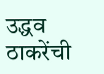उद्धव ठाकरेंची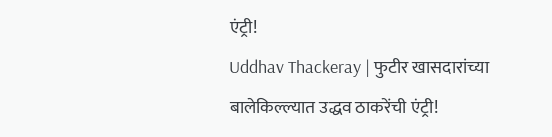एंट्री!
Uddhav Thackeray | फुटीर खासदारांच्या बालेकिल्ल्यात उद्धव ठाकरेंची एंट्री!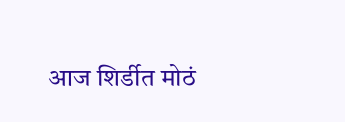आज शिर्डीत मोठं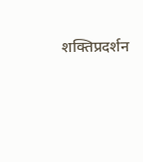शक्तिप्रदर्शन